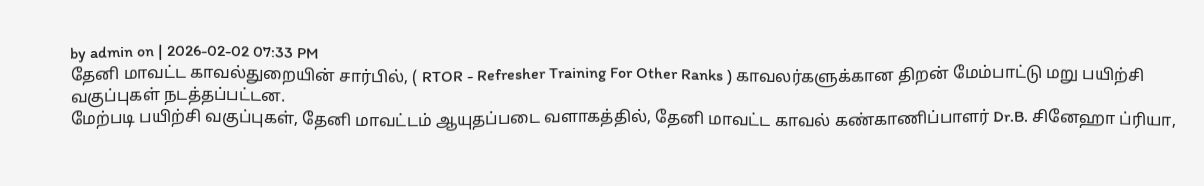by admin on | 2026-02-02 07:33 PM
தேனி மாவட்ட காவல்துறையின் சார்பில், ( RTOR - Refresher Training For Other Ranks ) காவலர்களுக்கான திறன் மேம்பாட்டு மறு பயிற்சி வகுப்புகள் நடத்தப்பட்டன.
மேற்படி பயிற்சி வகுப்புகள், தேனி மாவட்டம் ஆயுதப்படை வளாகத்தில், தேனி மாவட்ட காவல் கண்காணிப்பாளர் Dr.B. சினேஹா ப்ரியா,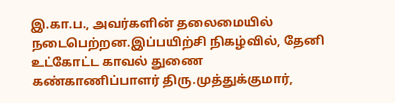இ.கா.ப., அவர்களின் தலைமையில் நடைபெற்றன.இப்பயிற்சி நிகழ்வில், தேனி உட்கோட்ட காவல் துணை கண்காணிப்பாளர் திரு.முத்துக்குமார்,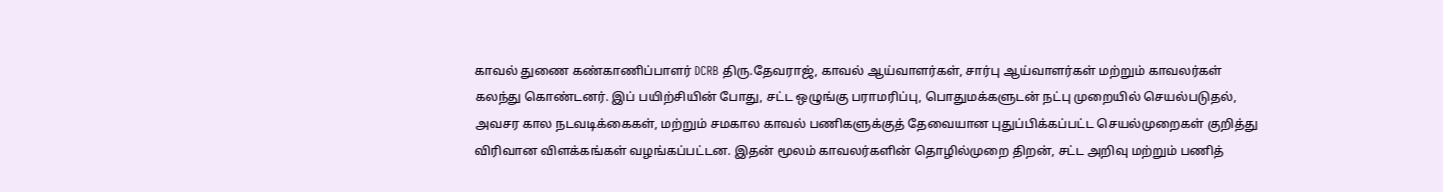காவல் துணை கண்காணிப்பாளர் DCRB திரு.தேவராஜ், காவல் ஆய்வாளர்கள், சார்பு ஆய்வாளர்கள் மற்றும் காவலர்கள் கலந்து கொண்டனர். இப் பயிற்சியின் போது, சட்ட ஒழுங்கு பராமரிப்பு, பொதுமக்களுடன் நட்பு முறையில் செயல்படுதல், அவசர கால நடவடிக்கைகள், மற்றும் சமகால காவல் பணிகளுக்குத் தேவையான புதுப்பிக்கப்பட்ட செயல்முறைகள் குறித்து விரிவான விளக்கங்கள் வழங்கப்பட்டன. இதன் மூலம் காவலர்களின் தொழில்முறை திறன், சட்ட அறிவு மற்றும் பணித்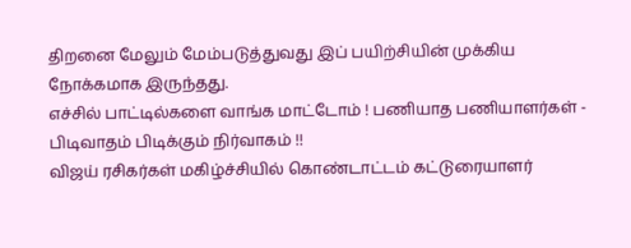திறனை மேலும் மேம்படுத்துவது இப் பயிற்சியின் முக்கிய நோக்கமாக இருந்தது.
எச்சில் பாட்டில்களை வாங்க மாட்டோம் ! பணியாத பணியாளர்கள் - பிடிவாதம் பிடிக்கும் நிர்வாகம் !!
விஜய் ரசிகர்கள் மகிழ்ச்சியில் கொண்டாட்டம் கட்டுரையாளர்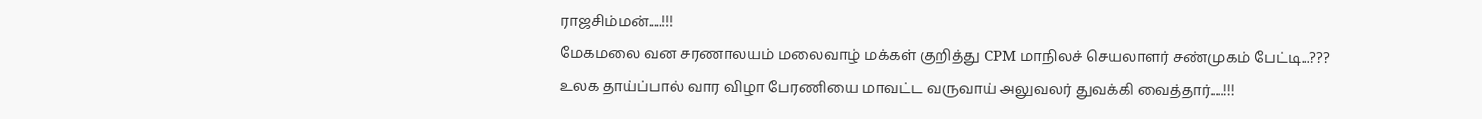ராஜசிம்மன்.....!!!
மேகமலை வன சரணாலயம் மலைவாழ் மக்கள் குறித்து CPM மாநிலச் செயலாளர் சண்முகம் பேட்டி...???
உலக தாய்ப்பால் வார விழா பேரணியை மாவட்ட வருவாய் அலுவலர் துவக்கி வைத்தார்.....!!!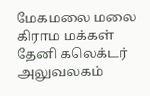மேகமலை மலை கிராம மக்கள் தேனி கலெக்டர் அலுவலகம்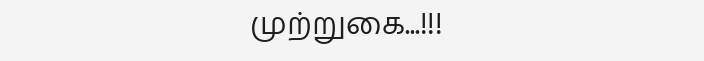முற்றுகை...!!!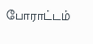போராட்டம்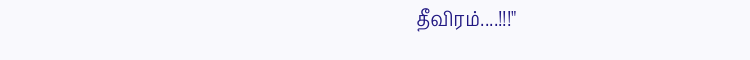தீவிரம்....!!!"